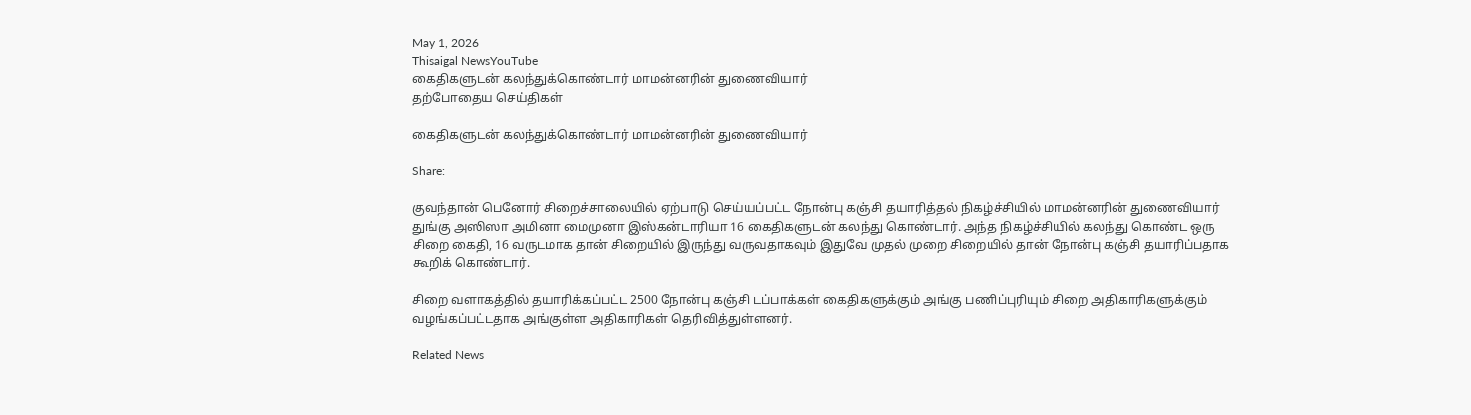May 1, 2026
Thisaigal NewsYouTube
கைதிகளுடன் கலந்துக்கொண்டார் மாமன்னரின் துணைவியார்
தற்போதைய செய்திகள்

கைதிகளுடன் கலந்துக்கொண்டார் மாமன்னரின் துணைவியார்

Share:

குவந்தான் பெனோர் சிறைச்சாலையில் ஏற்பாடு செய்யப்பட்ட நோன்பு கஞ்சி தயாரித்தல் நிகழ்ச்சியில் மாமன்னரின் துணைவியார் துங்கு அஸிஸா அமினா மைமுனா இஸ்கன்டாரியா 16 கைதிகளுடன் கலந்து கொண்டார். அந்த நிகழ்ச்சியில் கலந்து கொண்ட ஒரு சிறை கைதி, 16 வருடமாக தான் சிறையில் இருந்து வருவதாகவும் இதுவே முதல் முறை சிறையில் தான் நோன்பு கஞ்சி தயாரிப்பதாக கூறிக் கொண்டார்.

சிறை வளாகத்தில் தயாரிக்கப்பட்ட 2500 நோன்பு கஞ்சி டப்பாக்கள் கைதிகளுக்கும் அங்கு பணிப்புரியும் சிறை அதிகாரிகளுக்கும் வழங்கப்பட்டதாக அங்குள்ள அதிகாரிகள் தெரிவித்துள்ளனர்.

Related News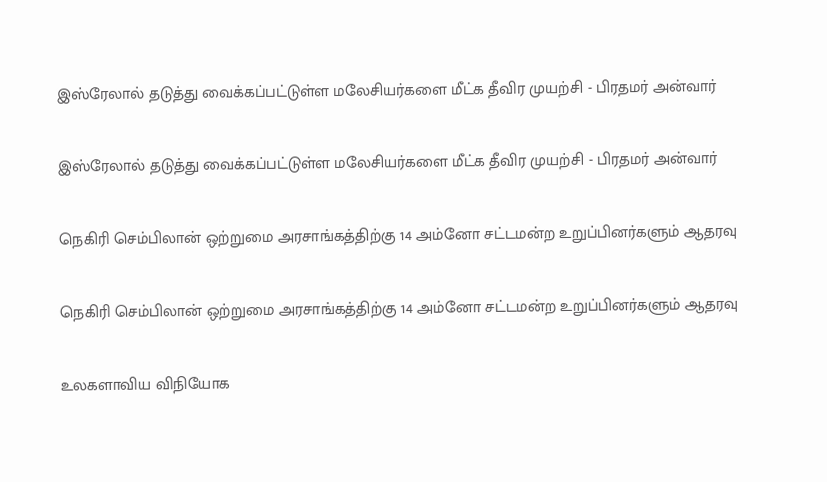இஸ்ரேலால் தடுத்து வைக்கப்பட்டுள்ள மலேசியர்களை மீட்க தீவிர முயற்சி - பிரதமர் அன்வார்

இஸ்ரேலால் தடுத்து வைக்கப்பட்டுள்ள மலேசியர்களை மீட்க தீவிர முயற்சி - பிரதமர் அன்வார்

நெகிரி செம்பிலான் ஒற்றுமை அரசாங்கத்திற்கு 14 அம்னோ சட்டமன்ற உறுப்பினர்களும் ஆதரவு

நெகிரி செம்பிலான் ஒற்றுமை அரசாங்கத்திற்கு 14 அம்னோ சட்டமன்ற உறுப்பினர்களும் ஆதரவு

உலகளாவிய விநியோக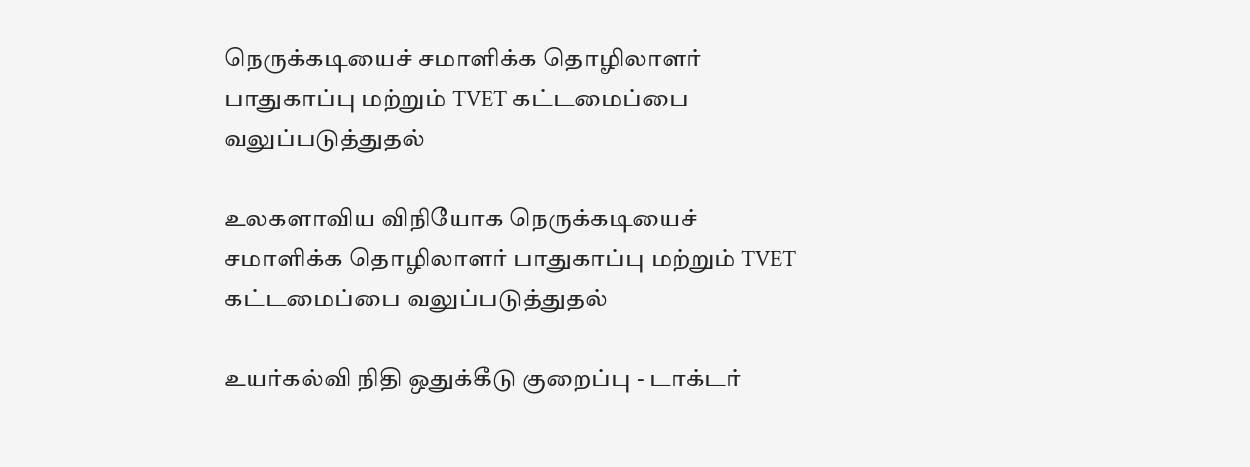நெருக்கடியைச் சமாளிக்க தொழிலாளர் பாதுகாப்பு மற்றும் TVET கட்டமைப்பை வலுப்படுத்துதல்

உலகளாவிய விநியோக நெருக்கடியைச் சமாளிக்க தொழிலாளர் பாதுகாப்பு மற்றும் TVET கட்டமைப்பை வலுப்படுத்துதல்

உயர்கல்வி நிதி ஒதுக்கீடு குறைப்பு - டாக்டர்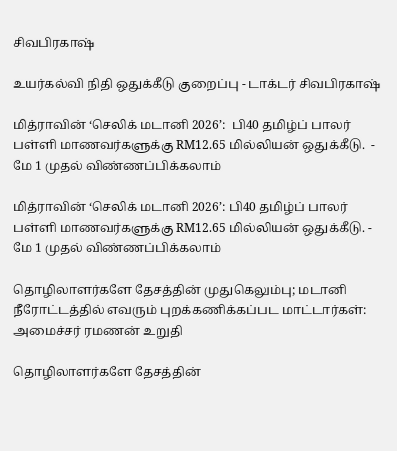சிவபிரகாஷ்

உயர்கல்வி நிதி ஒதுக்கீடு குறைப்பு - டாக்டர் சிவபிரகாஷ்

மித்ராவின் ‘செலிக் மடானி 2026’:  பி40 தமிழ்ப் பாலர் பள்ளி மாணவர்களுக்கு RM12.65 மில்லியன் ஒதுக்கீடு.  - மே 1 முதல் விண்ணப்பிக்கலாம்

மித்ராவின் ‘செலிக் மடானி 2026’: பி40 தமிழ்ப் பாலர் பள்ளி மாணவர்களுக்கு RM12.65 மில்லியன் ஒதுக்கீடு. - மே 1 முதல் விண்ணப்பிக்கலாம்

தொழிலாளர்களே தேசத்தின் முதுகெலும்பு; மடானி  நீரோட்டத்தில் எவரும் புறக்கணிக்கப்பட மாட்டார்கள்: அமைச்சர் ரமணன் உறுதி

தொழிலாளர்களே தேசத்தின்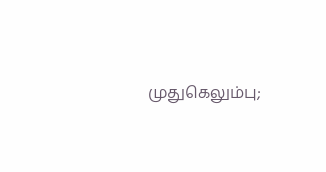முதுகெலும்பு;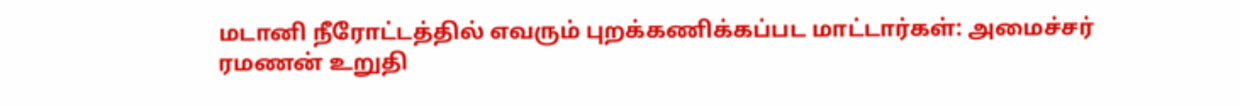மடானி நீரோட்டத்தில் எவரும் புறக்கணிக்கப்பட மாட்டார்கள்: அமைச்சர் ரமணன் உறுதி